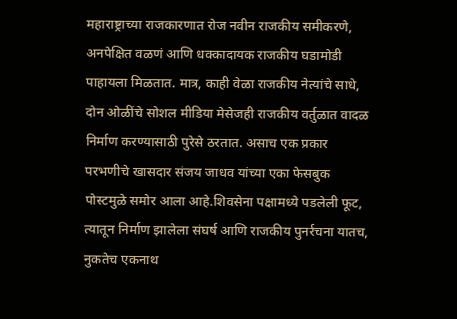महाराष्ट्राच्या राजकारणात रोज नवीन राजकीय समीकरणे, अनपेक्षित वळणं आणि धक्कादायक राजकीय घडामोडी पाहायला मिळतात. मात्र, काही वेळा राजकीय नेत्यांचे साधे, दोन ओळींचे सोशल मीडिया मेसेजही राजकीय वर्तुळात वादळ निर्माण करण्यासाठी पुरेसे ठरतात. असाच एक प्रकार परभणीचे खासदार संजय जाधव यांच्या एका फेसबुक पोस्टमुळे समोर आला आहे.शिवसेना पक्षामध्ये पडलेली फूट, त्यातून निर्माण झालेला संघर्ष आणि राजकीय पुनर्रचना यातच, नुकतेच एकनाथ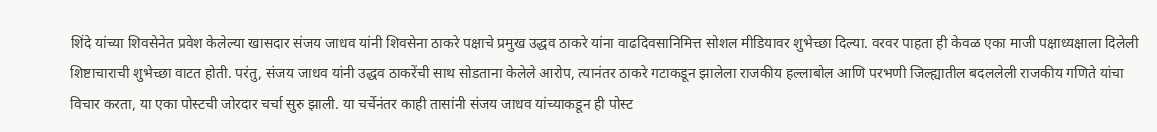शिंदे यांच्या शिवसेनेत प्रवेश केलेल्या खासदार संजय जाधव यांनी शिवसेना ठाकरे पक्षाचे प्रमुख उद्धव ठाकरे यांना वाढदिवसानिमित्त सोशल मीडियावर शुभेच्छा दिल्या. वरवर पाहता ही केवळ एका माजी पक्षाध्यक्षाला दिलेली शिष्टाचाराची शुभेच्छा वाटत होती. परंतु, संजय जाधव यांनी उद्धव ठाकरेंची साथ सोडताना केलेले आरोप, त्यानंतर ठाकरे गटाकडून झालेला राजकीय हल्लाबोल आणि परभणी जिल्ह्यातील बदललेली राजकीय गणिते यांचा विचार करता, या एका पोस्टची जोरदार चर्चा सुरु झाली. या चर्चेनंतर काही तासांनी संजय जाधव यांच्याकडून ही पोस्ट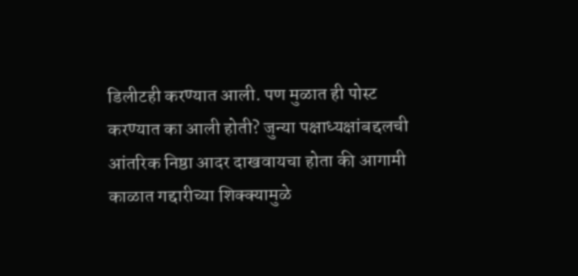डिलीटही करण्यात आली. पण मुळात ही पोस्ट करण्यात का आली होती? जुन्या पक्षाध्यक्षांबद्दलची आंतरिक निष्ठा आदर दाखवायचा होता की आगामी काळात गद्दारीच्या शिक्क्यामुळे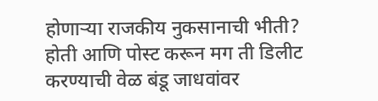होणाऱ्या राजकीय नुकसानाची भीती? होती आणि पोस्ट करून मग ती डिलीट करण्याची वेळ बंडू जाधवांवर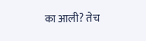का आली? तेच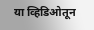या व्हिडिओतून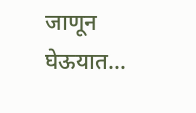जाणून घेऊयात…